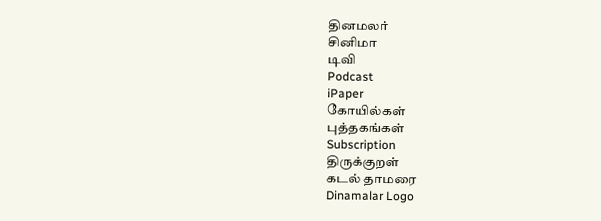தினமலர்
சினிமா
டிவி
Podcast
iPaper
கோயில்கள்
புத்தகங்கள்
Subscription
திருக்குறள்
கடல் தாமரை
Dinamalar Logo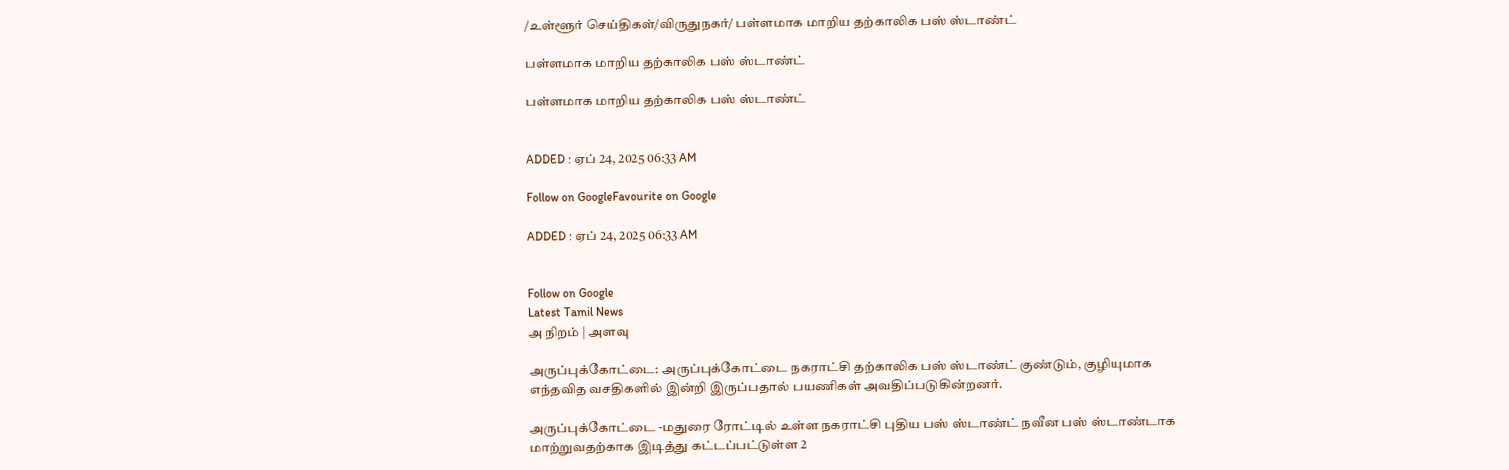/உள்ளூர் செய்திகள்/விருதுநகர்/ பள்ளமாக மாறிய தற்காலிக பஸ் ஸ்டாண்ட்

பள்ளமாக மாறிய தற்காலிக பஸ் ஸ்டாண்ட்

பள்ளமாக மாறிய தற்காலிக பஸ் ஸ்டாண்ட்


ADDED : ஏப் 24, 2025 06:33 AM

Follow on GoogleFavourite on Google

ADDED : ஏப் 24, 2025 06:33 AM


Follow on Google
Latest Tamil News
அ நிறம் | அளவு

அருப்புக்கோட்டை: அருப்புக்கோட்டை நகராட்சி தற்காலிக பஸ் ஸ்டாண்ட் குண்டும், குழியுமாக எந்தவித வசதிகளில் இன்றி இருப்பதால் பயணிகள் அவதிப்படுகின்றனர்.

அருப்புக்கோட்டை -மதுரை ரோட்டில் உள்ள நகராட்சி புதிய பஸ் ஸ்டாண்ட் நவீன பஸ் ஸ்டாண்டாக மாற்றுவதற்காக இடித்து கட்டப்பட்டுள்ள 2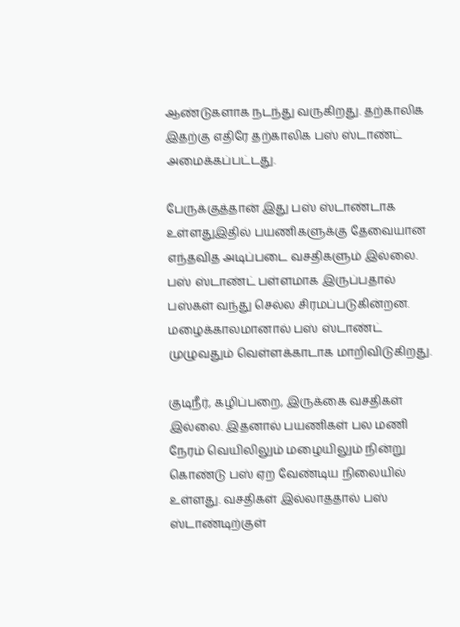ஆண்டுகளாக நடந்து வருகிறது. தற்காலிக இதற்கு எதிரே தற்காலிக பஸ் ஸ்டாண்ட் அமைக்கப்பட்டது.

பேருக்குத்தான் இது பஸ் ஸ்டாண்டாக உள்ளதுஇதில் பயணிகளுக்கு தேவையான எந்தவித அடிப்படை வசதிகளும் இல்லை. பஸ் ஸ்டாண்ட் பள்ளமாக இருப்பதால் பஸ்கள் வந்து செல்ல சிரமப்படுகின்றன. மழைக்காலமானால் பஸ் ஸ்டாண்ட் முழுவதும் வெள்ளக்காடாக மாறிவிடுகிறது.

குடிநீர், கழிப்பறை, இருக்கை வசதிகள் இல்லை. இதனால் பயணிகள் பல மணி நேரம் வெயிலிலும் மழையிலும் நின்று கொண்டு பஸ் ஏற வேண்டிய நிலையில் உள்ளது. வசதிகள் இல்லாததால் பஸ் ஸ்டாண்டிற்குள்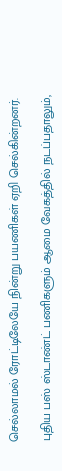செல்லாமல் ரோட்டிலேயே நின்று பயணிகள் ஏறி செல்கின்றனர்.

புதிய பஸ் ஸ்டாண்ட் பணிகளும் ஆமை வேகத்தில் நடப்பதாலும்,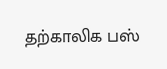தற்காலிக பஸ்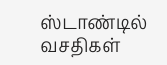ஸ்டாண்டில் வசதிகள்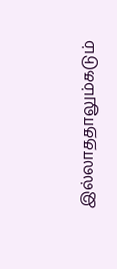இல்லாததாலும்கடும்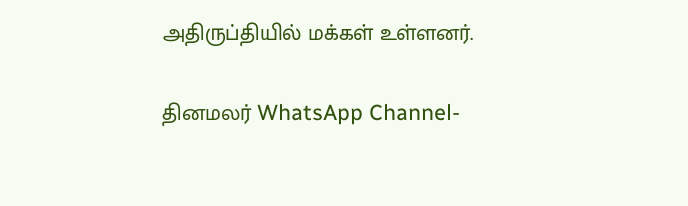அதிருப்தியில் மக்கள் உள்ளனர்.

தினமலர் WhatsApp Channel-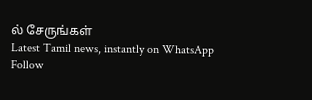ல் சேருங்கள்
Latest Tamil news, instantly on WhatsApp
Follow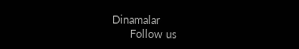Dinamalar
      Follow us